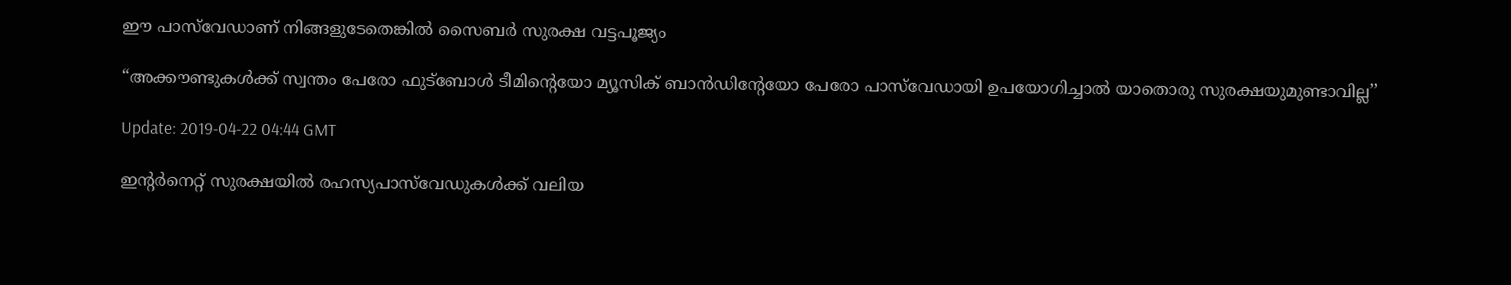ഈ പാസ്‌വേഡാണ് നിങ്ങളുടേതെങ്കില്‍ സൈബര്‍ സുരക്ഷ വട്ടപൂജ്യം

“അക്കൗണ്ടുകള്‍ക്ക് സ്വന്തം പേരോ ഫുട്‌ബോള്‍ ടീമിന്റെയോ മ്യൂസിക് ബാന്‍ഡിന്റേയോ പേരോ പാസ്‌വേഡായി ഉപയോഗിച്ചാല്‍ യാതൊരു സുരക്ഷയുമുണ്ടാവില്ല’’

Update: 2019-04-22 04:44 GMT

ഇന്റര്‍നെറ്റ് സുരക്ഷയില്‍ രഹസ്യപാസ്‌വേഡുകള്‍ക്ക് വലിയ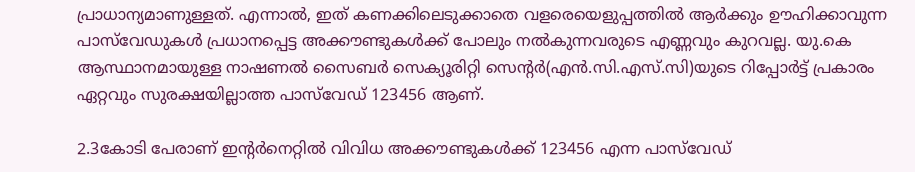പ്രാധാന്യമാണുള്ളത്. എന്നാല്‍, ഇത് കണക്കിലെടുക്കാതെ വളരെയെളുപ്പത്തില്‍ ആര്‍ക്കും ഊഹിക്കാവുന്ന പാസ്‌വേഡുകള്‍ പ്രധാനപ്പെട്ട അക്കൗണ്ടുകള്‍ക്ക് പോലും നല്‍കുന്നവരുടെ എണ്ണവും കുറവല്ല. യു.കെ ആസ്ഥാനമായുള്ള നാഷണല്‍ സൈബര്‍ സെക്യൂരിറ്റി സെന്റര്‍(എന്‍.സി.എസ്.സി)യുടെ റിപ്പോര്‍ട്ട് പ്രകാരം ഏറ്റവും സുരക്ഷയില്ലാത്ത പാസ്‌വേഡ് 123456 ആണ്.

2.3കോടി പേരാണ് ഇന്റര്‍നെറ്റില്‍ വിവിധ അക്കൗണ്ടുകള്‍ക്ക് 123456 എന്ന പാസ്‌വേഡ്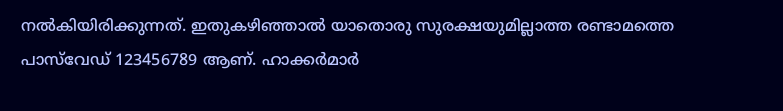നല്‍കിയിരിക്കുന്നത്. ഇതുകഴിഞ്ഞാല്‍ യാതൊരു സുരക്ഷയുമില്ലാത്ത രണ്ടാമത്തെ പാസ്‌വേഡ് 123456789 ആണ്. ഹാക്കര്‍മാര്‍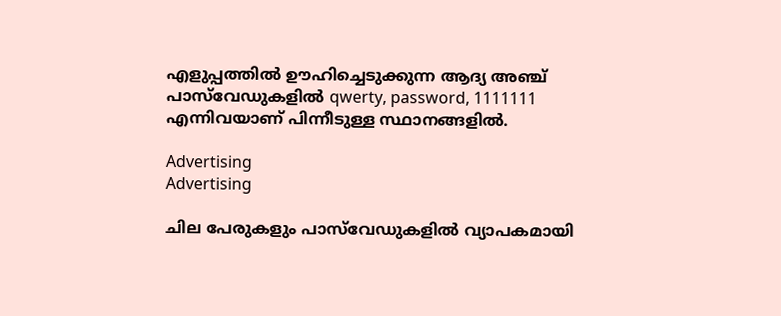എളുപ്പത്തില്‍ ഊഹിച്ചെടുക്കുന്ന ആദ്യ അഞ്ച് പാസ്‌വേഡുകളില്‍ qwerty, password, 1111111 എന്നിവയാണ് പിന്നീടുള്ള സ്ഥാനങ്ങളില്‍.

Advertising
Advertising

ചില പേരുകളും പാസ്‌വേഡുകളില്‍ വ്യാപകമായി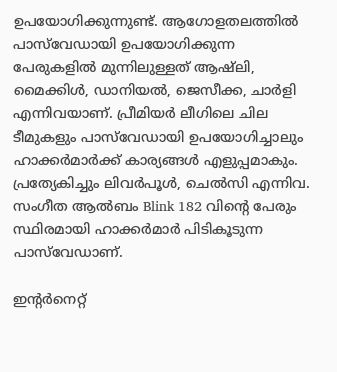ഉപയോഗിക്കുന്നുണ്ട്. ആഗോളതലത്തില്‍ പാസ്‌വേഡായി ഉപയോഗിക്കുന്ന പേരുകളില്‍ മുന്നിലുള്ളത് ആഷ്‌ലി, മൈക്കിള്‍, ഡാനിയല്‍, ജെസീക്ക, ചാര്‍ളി എന്നിവയാണ്. പ്രീമിയര്‍ ലീഗിലെ ചില ടീമുകളും പാസ്‌വേഡായി ഉപയോഗിച്ചാലും ഹാക്കര്‍മാര്‍ക്ക് കാര്യങ്ങള്‍ എളുപ്പമാകും. പ്രത്യേകിച്ചും ലിവര്‍പൂള്‍, ചെല്‍സി എന്നിവ. സംഗീത ആല്‍ബം Blink 182 വിന്റെ പേരും സ്ഥിരമായി ഹാക്കര്‍മാര്‍ പിടികൂടുന്ന പാസ്‌വേഡാണ്.

ഇന്റര്‍നെറ്റ്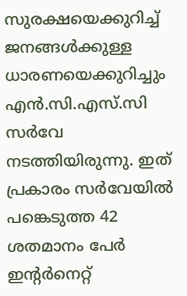സുരക്ഷയെക്കുറിച്ച് ജനങ്ങള്‍ക്കുള്ള ധാരണയെക്കുറിച്ചും എന്‍.സി.എസ്.സി സര്‍വേ നടത്തിയിരുന്നു. ഇത് പ്രകാരം സര്‍വേയില്‍ പങ്കെടുത്ത 42 ശതമാനം പേര്‍ ഇന്റര്‍നെറ്റ്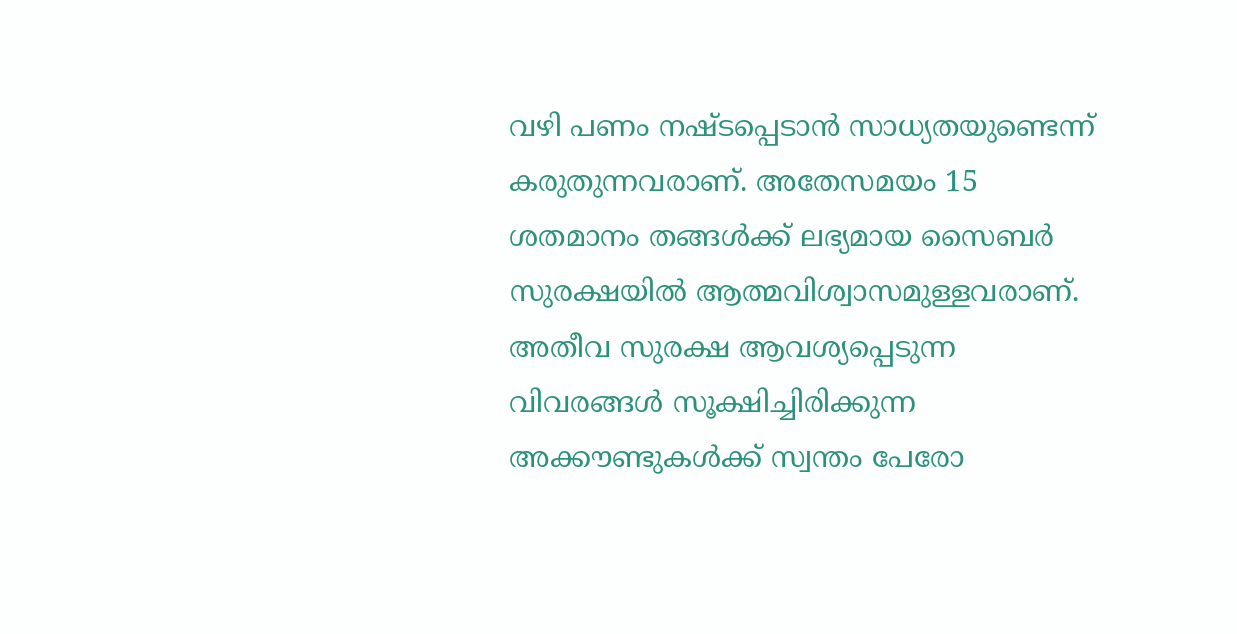വഴി പണം നഷ്ടപ്പെടാന്‍ സാധ്യതയുണ്ടെന്ന് കരുതുന്നവരാണ്. അതേസമയം 15 ശതമാനം തങ്ങള്‍ക്ക് ലഭ്യമായ സൈബര്‍ സുരക്ഷയില്‍ ആത്മവിശ്വാസമുള്ളവരാണ്. അതീവ സുരക്ഷ ആവശ്യപ്പെടുന്ന വിവരങ്ങള്‍ സൂക്ഷിച്ചിരിക്കുന്ന അക്കൗണ്ടുകള്‍ക്ക് സ്വന്തം പേരോ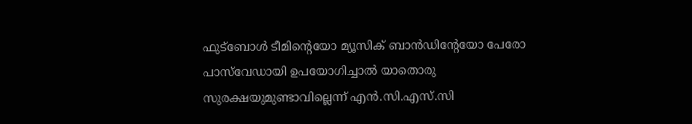ഫുട്‌ബോള്‍ ടീമിന്റെയോ മ്യൂസിക് ബാന്‍ഡിന്റേയോ പേരോ പാസ്‌വേഡായി ഉപയോഗിച്ചാല്‍ യാതൊരു സുരക്ഷയുമുണ്ടാവില്ലെന്ന് എന്‍.സി.എസ്.സി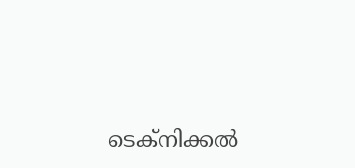ടെക്‌നിക്കല്‍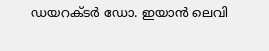ഡയറക്ടര്‍ ഡോ. ഇയാന്‍ ലെവി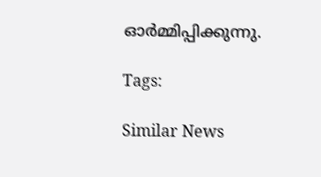ഓര്‍മ്മിപ്പിക്കുന്നു.

Tags:

Similar News